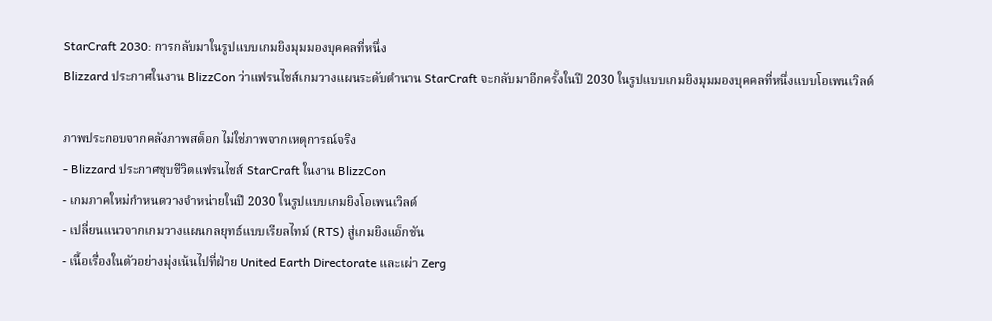StarCraft 2030: การกลับมาในรูปแบบเกมยิงมุมมองบุคคลที่หนึ่ง
Blizzard ประกาศในงาน BlizzCon ว่าแฟรนไชส์เกมวางแผนระดับตำนาน StarCraft จะกลับมาอีกครั้งในปี 2030 ในรูปแบบเกมยิงมุมมองบุคคลที่หนึ่งแบบโอเพนเวิลด์

ภาพประกอบจากคลังภาพสต็อก ไม่ใช่ภาพจากเหตุการณ์จริง
- Blizzard ประกาศชุบชีวิตแฟรนไชส์ StarCraft ในงาน BlizzCon
- เกมภาคใหม่กำหนดวางจำหน่ายในปี 2030 ในรูปแบบเกมยิงโอเพนเวิลด์
- เปลี่ยนแนวจากเกมวางแผนกลยุทธ์แบบเรียลไทม์ (RTS) สู่เกมยิงแอ็กชัน
- เนื้อเรื่องในตัวอย่างมุ่งเน้นไปที่ฝ่าย United Earth Directorate และเผ่า Zerg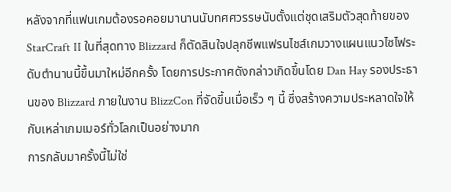หลังจากที่แฟนเกมต้องรอคอยมานานนับทศศวรรษนับตั้งแต่ชุดเสริมตัวสุดท้ายของ StarCraft II ในที่สุดทาง Blizzard ก็ตัดสินใจปลุกชีพแฟรนไชส์เกมวางแผนแนวไซไฟระดับตำนานนี้ขึ้นมาใหม่อีกครั้ง โดยการประกาศดังกล่าวเกิดขึ้นโดย Dan Hay รองประธานของ Blizzard ภายในงาน BlizzCon ที่จัดขึ้นเมื่อเร็ว ๆ นี้ ซึ่งสร้างความประหลาดใจให้กับเหล่าเกมเมอร์ทั่วโลกเป็นอย่างมาก
การกลับมาครั้งนี้ไม่ใช่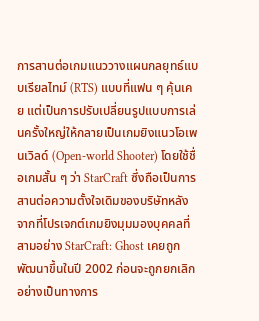การสานต่อเกมแนววางแผนกลยุทธ์แบบเรียลไทม์ (RTS) แบบที่แฟน ๆ คุ้นเคย แต่เป็นการปรับเปลี่ยนรูปแบบการเล่นครั้งใหญ่ให้กลายเป็นเกมยิงแนวโอเพนเวิลด์ (Open-world Shooter) โดยใช้ชื่อเกมสั้น ๆ ว่า StarCraft ซึ่งถือเป็นการสานต่อความตั้งใจเดิมของบริษัทหลังจากที่โปรเจกต์เกมยิงมุมมองบุคคลที่สามอย่าง StarCraft: Ghost เคยถูกพัฒนาขึ้นในปี 2002 ก่อนจะถูกยกเลิกอย่างเป็นทางการ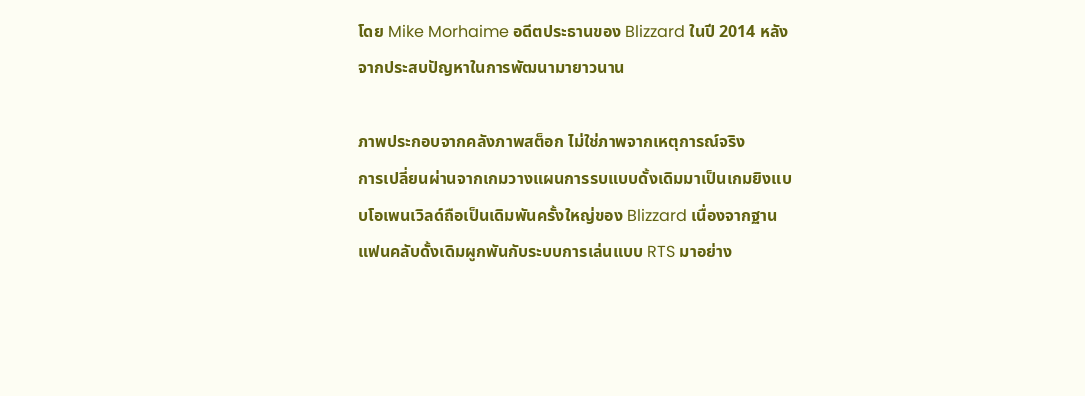โดย Mike Morhaime อดีตประธานของ Blizzard ในปี 2014 หลังจากประสบปัญหาในการพัฒนามายาวนาน

ภาพประกอบจากคลังภาพสต็อก ไม่ใช่ภาพจากเหตุการณ์จริง
การเปลี่ยนผ่านจากเกมวางแผนการรบแบบดั้งเดิมมาเป็นเกมยิงแบบโอเพนเวิลด์ถือเป็นเดิมพันครั้งใหญ่ของ Blizzard เนื่องจากฐานแฟนคลับดั้งเดิมผูกพันกับระบบการเล่นแบบ RTS มาอย่าง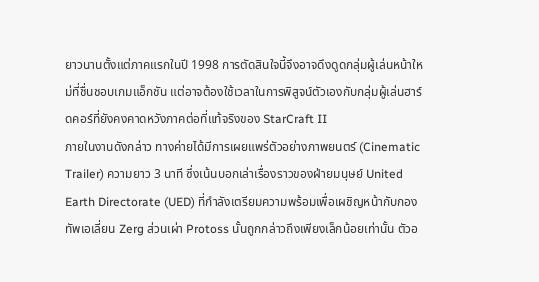ยาวนานตั้งแต่ภาคแรกในปี 1998 การตัดสินใจนี้จึงอาจดึงดูดกลุ่มผู้เล่นหน้าใหม่ที่ชื่นชอบเกมแอ็กชัน แต่อาจต้องใช้เวลาในการพิสูจน์ตัวเองกับกลุ่มผู้เล่นฮาร์ดคอร์ที่ยังคงคาดหวังภาคต่อที่แท้จริงของ StarCraft II
ภายในงานดังกล่าว ทางค่ายได้มีการเผยแพร่ตัวอย่างภาพยนตร์ (Cinematic Trailer) ความยาว 3 นาที ซึ่งเน้นบอกเล่าเรื่องราวของฝ่ายมนุษย์ United Earth Directorate (UED) ที่กำลังเตรียมความพร้อมเพื่อเผชิญหน้ากับกองทัพเอเลี่ยน Zerg ส่วนเผ่า Protoss นั้นถูกกล่าวถึงเพียงเล็กน้อยเท่านั้น ตัวอ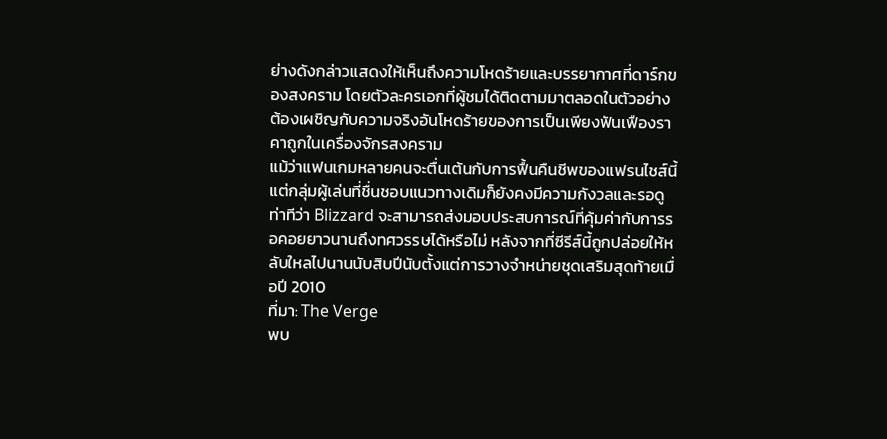ย่างดังกล่าวแสดงให้เห็นถึงความโหดร้ายและบรรยากาศที่ดาร์กของสงคราม โดยตัวละครเอกที่ผู้ชมได้ติดตามมาตลอดในตัวอย่างต้องเผชิญกับความจริงอันโหดร้ายของการเป็นเพียงฟันเฟืองราคาถูกในเครื่องจักรสงคราม
แม้ว่าแฟนเกมหลายคนจะตื่นเต้นกับการฟื้นคืนชีพของแฟรนไชส์นี้ แต่กลุ่มผู้เล่นที่ชื่นชอบแนวทางเดิมก็ยังคงมีความกังวลและรอดูท่าทีว่า Blizzard จะสามารถส่งมอบประสบการณ์ที่คุ้มค่ากับการรอคอยยาวนานถึงทศวรรษได้หรือไม่ หลังจากที่ซีรีส์นี้ถูกปล่อยให้หลับใหลไปนานนับสิบปีนับตั้งแต่การวางจำหน่ายชุดเสริมสุดท้ายเมื่อปี 2010
ที่มา: The Verge
พบ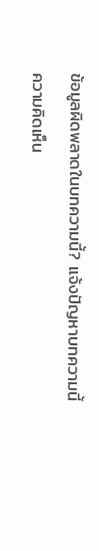ข้อมูลผิดพลาดในบทความนี้? แจ้งปัญหาบทความนี้
ความคิดเห็น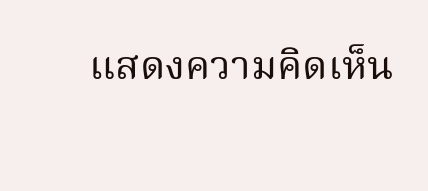แสดงความคิดเห็น